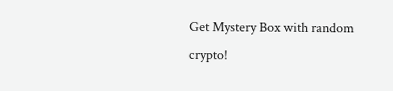Get Mystery Box with random crypto!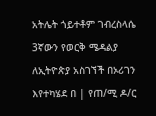አትሌት ጎይተቶም ገብረስላሴ 3ኛውን የወርቅ ሜዳልያ ለኢትዮጵያ አስገኘች በኦሪገን እየተካሄደ በ | የጠ/ሚ ዶ/ር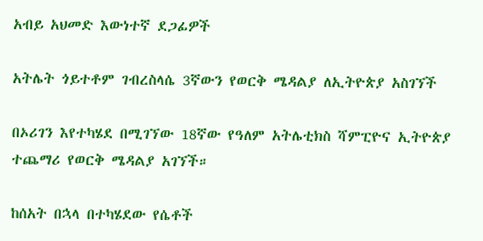አብይ አህመድ እውነተኛ ደጋፊዎች

አትሌት ጎይተቶም ገብረስላሴ 3ኛውን የወርቅ ሜዳልያ ለኢትዮጵያ አስገኘች

በኦሪገን እየተካሄደ በሚገኘው 18ኛው የዓለም አትሌቲክስ ሻምፒዮና ኢትዮጵያ ተጨማሪ የወርቅ ሜዳልያ አገኘች።

ከሰአት በኋላ በተካሄደው የሴቶች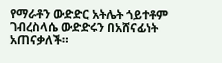የማራቶን ውድድር አትሌት ጎይተቶም ገብረስላሴ ውድድሩን በአሸናፊነት አጠናቃለች።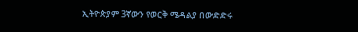ኢትዮጵያም 3ኛውን የወርቅ ሜዳልያ በውድድሩ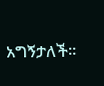አግኝታለች።